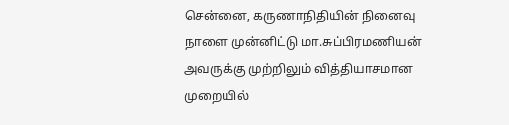சென்னை, கருணாநிதியின் நினைவு நாளை முன்னிட்டு மா.சுப்பிரமணியன் அவருக்கு முற்றிலும் வித்தியாசமான முறையில்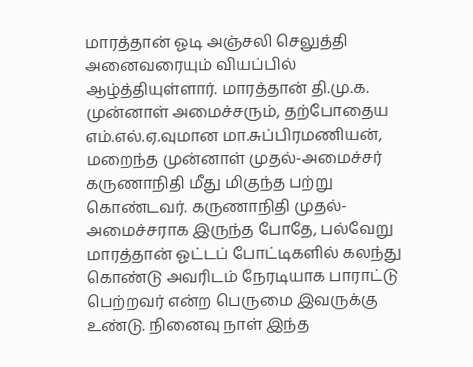மாரத்தான் ஓடி அஞ்சலி செலுத்தி அனைவரையும் வியப்பில் ஆழ்த்தியுள்ளார். மாரத்தான் தி.மு.க. முன்னாள் அமைச்சரும், தற்போதைய எம்.எல்.ஏ.வுமான மா.சுப்பிரமணியன், மறைந்த முன்னாள் முதல்-அமைச்சர் கருணாநிதி மீது மிகுந்த பற்று கொண்டவர். கருணாநிதி முதல்-அமைச்சராக இருந்த போதே, பல்வேறு மாரத்தான் ஓட்டப் போட்டிகளில் கலந்து கொண்டு அவரிடம் நேரடியாக பாராட்டு பெற்றவர் என்ற பெருமை இவருக்கு உண்டு. நினைவு நாள் இந்த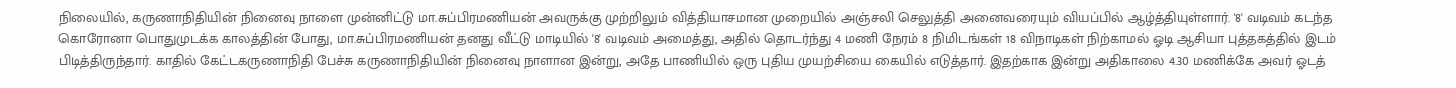நிலையில், கருணாநிதியின் நினைவு நாளை முன்னிட்டு மா.சுப்பிரமணியன் அவருக்கு முற்றிலும் வித்தியாசமான முறையில் அஞ்சலி செலுத்தி அனைவரையும் வியப்பில் ஆழ்த்தியுள்ளார். '8' வடிவம் கடந்த கொரோனா பொதுமுடக்க காலத்தின் போது, மா.சுப்பிரமணியன் தனது வீட்டு மாடியில் '8' வடிவம் அமைத்து, அதில் தொடர்ந்து 4 மணி நேரம் 8 நிமிடங்கள் 18 விநாடிகள் நிற்காமல் ஓடி ஆசியா புத்தகத்தில் இடம் பிடித்திருந்தார். காதில் கேட்டகருணாநிதி பேச்சு கருணாநிதியின் நினைவு நாளான இன்று, அதே பாணியில் ஒரு புதிய முயற்சியை கையில் எடுத்தார். இதற்காக இன்று அதிகாலை 4.30 மணிக்கே அவர் ஓடத்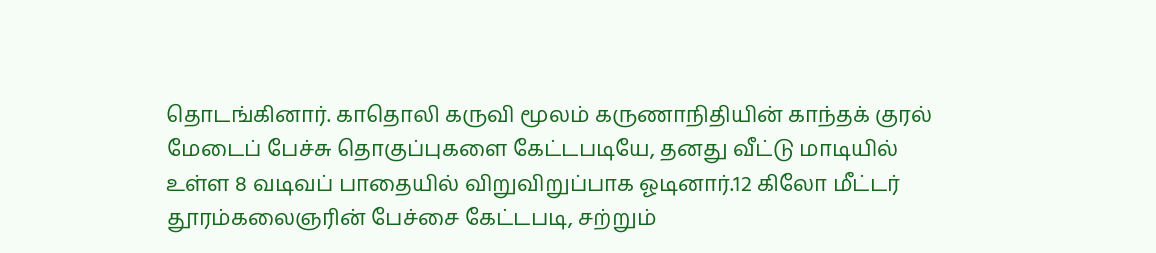தொடங்கினார். காதொலி கருவி மூலம் கருணாநிதியின் காந்தக் குரல் மேடைப் பேச்சு தொகுப்புகளை கேட்டபடியே, தனது வீட்டு மாடியில் உள்ள 8 வடிவப் பாதையில் விறுவிறுப்பாக ஓடினார்.12 கிலோ மீட்டர் தூரம்கலைஞரின் பேச்சை கேட்டபடி, சற்றும்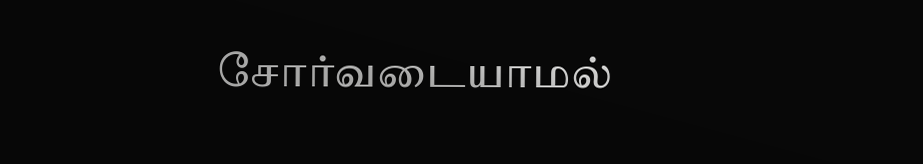சோர்வடையாமல்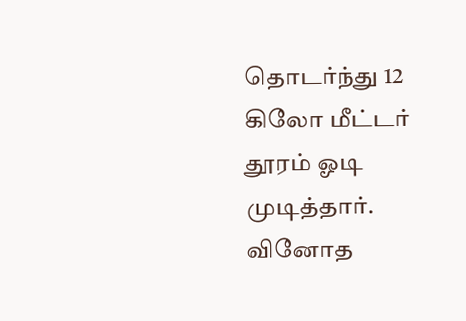தொடர்ந்து 12 கிலோ மீட்டர் தூரம் ஓடி முடித்தார். வினோத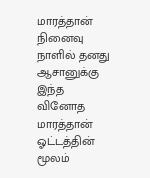மாரத்தான் நினைவு நாளில் தனது ஆசானுக்கு இந்த வினோத மாரத்தான் ஓட்டத்தின் மூலம்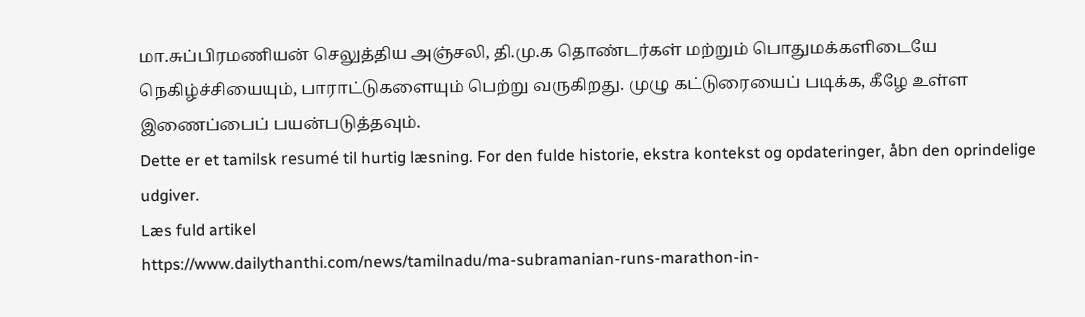மா.சுப்பிரமணியன் செலுத்திய அஞ்சலி, தி.மு.க தொண்டர்கள் மற்றும் பொதுமக்களிடையே நெகிழ்ச்சியையும், பாராட்டுகளையும் பெற்று வருகிறது. முழு கட்டுரையைப் படிக்க, கீழே உள்ள இணைப்பைப் பயன்படுத்தவும்.
Dette er et tamilsk resumé til hurtig læsning. For den fulde historie, ekstra kontekst og opdateringer, åbn den oprindelige udgiver.
Læs fuld artikel
https://www.dailythanthi.com/news/tamilnadu/ma-subramanian-runs-marathon-in-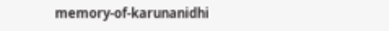memory-of-karunanidhi